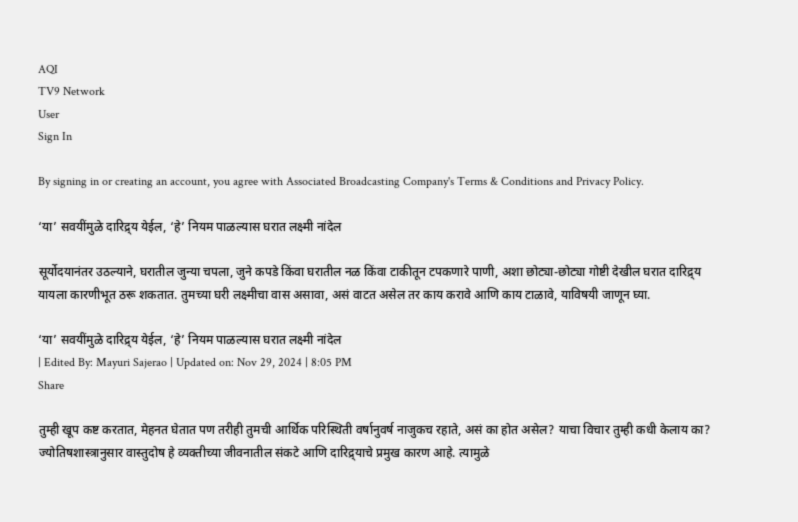AQI
TV9 Network
User
Sign In

By signing in or creating an account, you agree with Associated Broadcasting Company's Terms & Conditions and Privacy Policy.

‘या’ सवयींमुळे दारिद्र्य येईल, ‘हे’ नियम पाळल्यास घरात लक्ष्मी नांदेल

सूर्योदयानंतर उठल्याने, घरातील जुन्या चपला, जुने कपडे किंवा घरातील नळ किंवा टाकीतून टपकणारे पाणी, अशा छोट्या-छोट्या गोष्टी देखील घरात दारिद्र्य यायला कारणीभूत ठरू शकतात. तुमच्या घरी लक्ष्मीचा वास असावा, असं वाटत असेल तर काय करावे आणि काय टाळावे, याविषयी जाणून घ्या.

‘या’ सवयींमुळे दारिद्र्य येईल, ‘हे’ नियम पाळल्यास घरात लक्ष्मी नांदेल
| Edited By: Mayuri Sajerao | Updated on: Nov 29, 2024 | 8:05 PM
Share

तुम्ही खूप कष्ट करतात, मेहनत घेतात पण तरीही तुमची आर्थिक परिस्थिती वर्षानुवर्ष नाजुकच रहाते, असं का होत असेल? याचा विचार तुम्ही कधी केलाय का? ज्योतिषशास्त्रानुसार वास्तुदोष हे व्यक्तीच्या जीवनातील संकटे आणि दारिद्र्याचे प्रमुख कारण आहे. त्यामुळे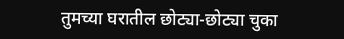तुमच्या घरातील छोट्या-छोट्या चुका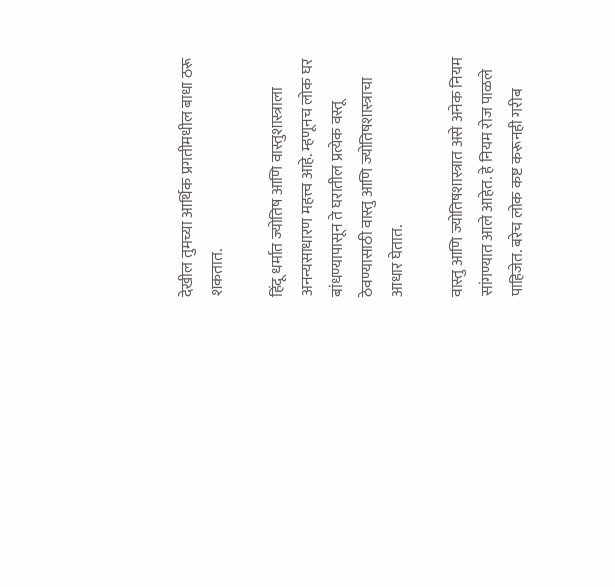देखील तुमच्या आर्थिक प्रगतीमधील बाधा ठरू शकतात.

हिंदू धर्मात ज्योतिष आणि वास्तुशास्त्राला अनन्यसाधारण महत्त्व आहे. म्हणूनच लोक घर बांधण्यापासून ते घरातील प्रत्येक वस्तू ठेवण्यासाठी वास्तु आणि ज्योतिषशास्त्राचा आधार घेतात.

वास्तु आणि ज्योतिषशास्त्रात असे अनेक नियम सांगण्यात आले आहेत. हे नियम रोज पाळले पाहिजेत. बरेच लोक कष्ट करूनही गरीब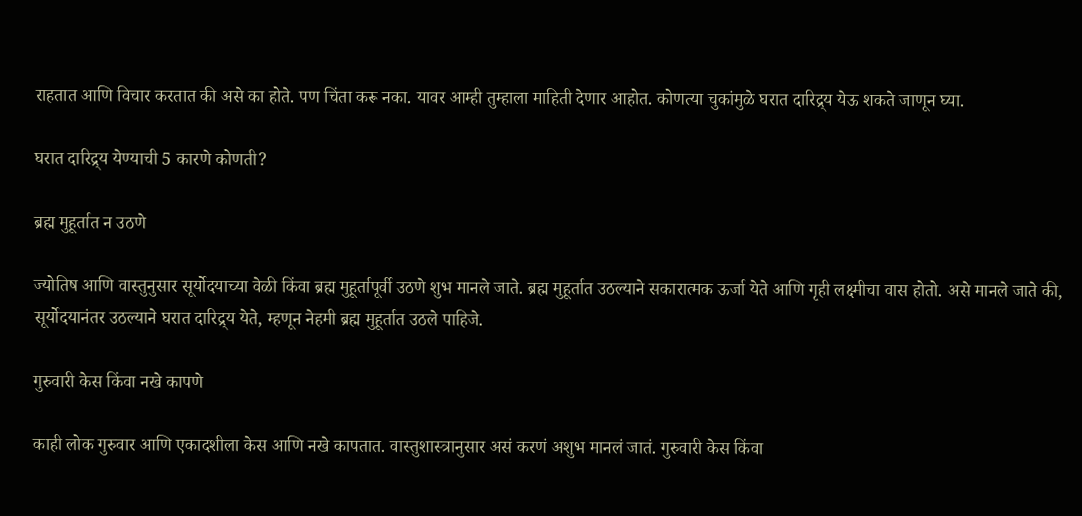राहतात आणि विचार करतात की असे का होते. पण चिंता करू नका. यावर आम्ही तुम्हाला माहिती देणार आहोत. कोणत्या चुकांमुळे घरात दारिद्र्य येऊ शकते जाणून घ्या.

घरात दारिद्र्य येण्याची 5 कारणे कोणती?

ब्रह्म मुहूर्तात न उठणे

ज्योतिष आणि वास्तुनुसार सूर्योदयाच्या वेळी किंवा ब्रह्म मुहूर्तापूर्वी उठणे शुभ मानले जाते. ब्रह्म मुहूर्तात उठल्याने सकारात्मक ऊर्जा येते आणि गृही लक्ष्मीचा वास होतो. असे मानले जाते की, सूर्योदयानंतर उठल्याने घरात दारिद्र्य येते, म्हणून नेहमी ब्रह्म मुहूर्तात उठले पाहिजे.

गुरुवारी केस किंवा नखे कापणे

काही लोक गुरुवार आणि एकादशीला केस आणि नखे कापतात. वास्तुशास्त्रानुसार असं करणं अशुभ मानलं जातं. गुरुवारी केस किंवा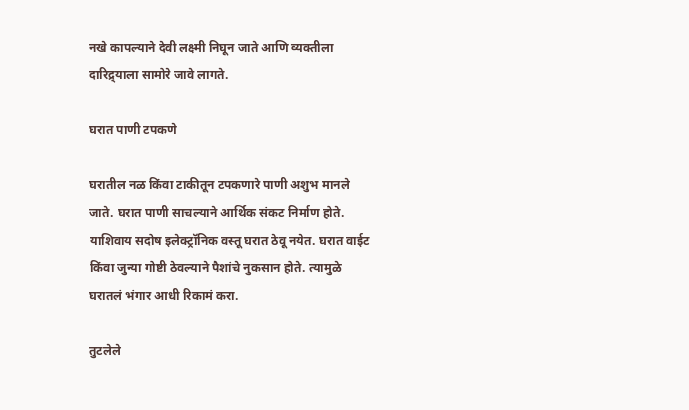नखे कापल्याने देवी लक्ष्मी निघून जाते आणि व्यक्तीला दारिद्र्याला सामोरे जावे लागते.

घरात पाणी टपकणे

घरातील नळ किंवा टाकीतून टपकणारे पाणी अशुभ मानले जाते. घरात पाणी साचल्याने आर्थिक संकट निर्माण होते. याशिवाय सदोष इलेक्ट्रॉनिक वस्तू घरात ठेवू नयेत. घरात वाईट किंवा जुन्या गोष्टी ठेवल्याने पैशांचे नुकसान होते. त्यामुळे घरातलं भंगार आधी रिकामं करा.

तुटलेले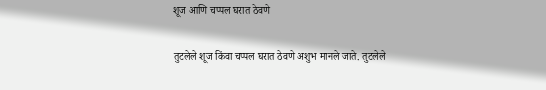शूज आणि चप्पल घरात ठेवणे

तुटलेले शूज किंवा चप्पल घरात ठेवणे अशुभ मानले जाते. तुटलेले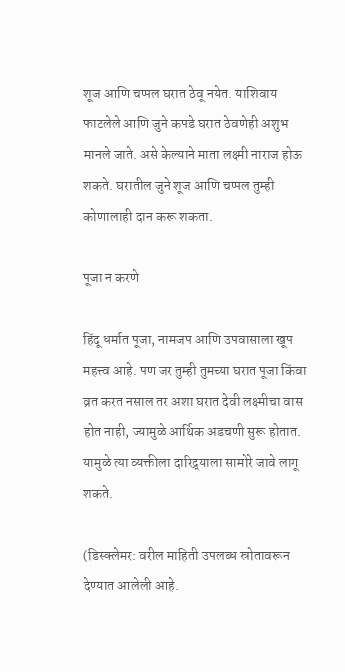शूज आणि चप्पल घरात ठेवू नयेत. याशिवाय फाटलेले आणि जुने कपडे घरात ठेवणेही अशुभ मानले जाते. असे केल्याने माता लक्ष्मी नाराज होऊ शकते. घरातील जुने शूज आणि चप्पल तुम्ही कोणालाही दान करू शकता.

पूजा न करणे

हिंदू धर्मात पूजा, नामजप आणि उपवासाला खूप महत्त्व आहे. पण जर तुम्ही तुमच्या घरात पूजा किंवा व्रत करत नसाल तर अशा घरात देवी लक्ष्मीचा वास होत नाही, ज्यामुळे आर्थिक अडचणी सुरू होतात. यामुळे त्या व्यक्तीला दारिद्र्याला सामोरे जावे लागू शकते.

(डिस्क्लेमर: वरील माहिती उपलब्ध स्रोतावरून देण्यात आलेली आहे.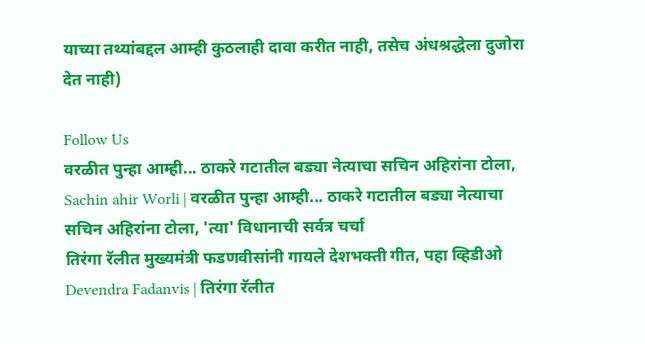याच्या तथ्यांबद्दल आम्ही कुठलाही दावा करीत नाही, तसेच अंधश्रद्धेला दुजोरा देत नाही)

Follow Us
वरळीत पुन्हा आम्ही... ठाकरे गटातील बड्या नेत्याचा सचिन अहिरांना टोला,
Sachin ahir Worli | वरळीत पुन्हा आम्ही... ठाकरे गटातील बड्या नेत्याचा सचिन अहिरांना टोला, 'त्या' विधानाची सर्वत्र चर्चा
तिरंगा रॅलीत मुख्यमंत्री फडणवीसांनी गायले देशभक्ती गीत, पहा व्हिडीओ
Devendra Fadanvis | तिरंगा रॅलीत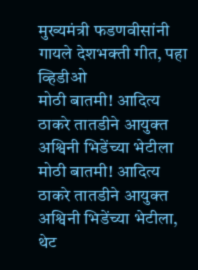मुख्यमंत्री फडणवीसांनी गायले देशभक्ती गीत, पहा व्हिडीओ
मोठी बातमी! आदित्य ठाकरे तातडीने आयुक्त अश्विनी भिडेंच्या भेटीला
मोठी बातमी! आदित्य ठाकरे तातडीने आयुक्त अश्विनी भिडेंच्या भेटीला, थेट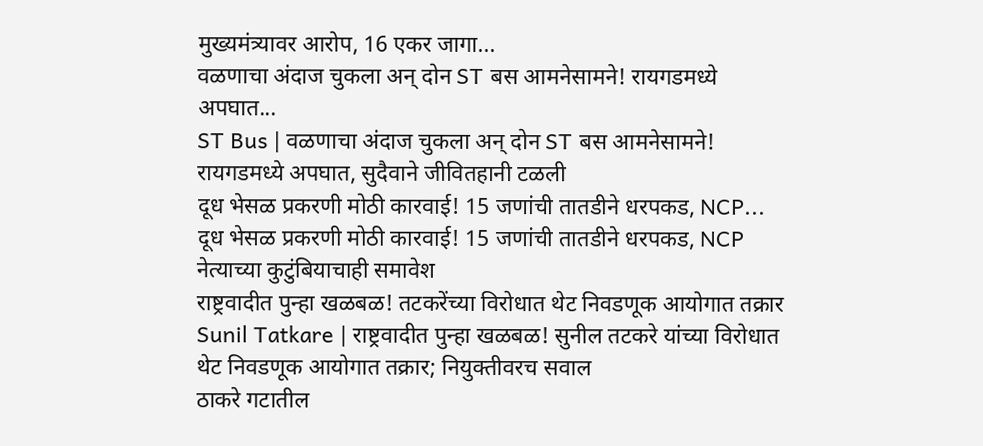मुख्यमंत्र्यावर आरोप, 16 एकर जागा...
वळणाचा अंदाज चुकला अन् दोन ST बस आमनेसामने! रायगडमध्ये अपघात...
ST Bus | वळणाचा अंदाज चुकला अन् दोन ST बस आमनेसामने! रायगडमध्ये अपघात, सुदैवाने जीवितहानी टळली
दूध भेसळ प्रकरणी मोठी कारवाई! 15 जणांची तातडीने धरपकड, NCP...
दूध भेसळ प्रकरणी मोठी कारवाई! 15 जणांची तातडीने धरपकड, NCP नेत्याच्या कुटुंबियाचाही समावेश
राष्ट्रवादीत पुन्हा खळबळ! तटकरेंच्या विरोधात थेट निवडणूक आयोगात तक्रार
Sunil Tatkare | राष्ट्रवादीत पुन्हा खळबळ! सुनील तटकरे यांच्या विरोधात थेट निवडणूक आयोगात तक्रार; नियुक्तीवरच सवाल
ठाकरे गटातील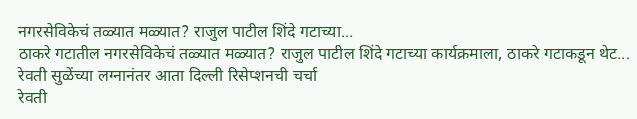नगरसेविकेचं तळ्यात मळ्यात? राजुल पाटील शिंदे गटाच्या...
ठाकरे गटातील नगरसेविकेचं तळ्यात मळ्यात? राजुल पाटील शिंदे गटाच्या कार्यक्रमाला, ठाकरे गटाकडून थेट...
रेवती सुळेंच्या लग्नानंतर आता दिल्ली रिसेप्शनची चर्चा
रेवती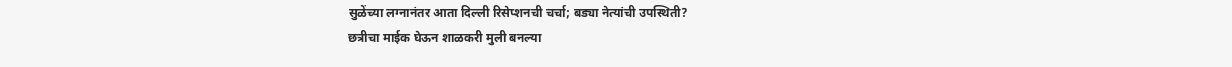सुळेंच्या लग्नानंतर आता दिल्ली रिसेप्शनची चर्चा; बड्या नेत्यांची उपस्थिती?
छत्रीचा माईक घेऊन शाळकरी मुली बनल्या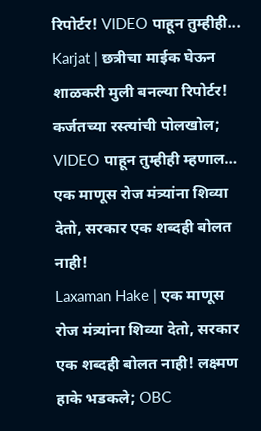रिपोर्टर! VIDEO पाहून तुम्हीही...
Karjat | छत्रीचा माईक घेऊन शाळकरी मुली बनल्या रिपोर्टर! कर्जतच्या रस्त्यांची पोलखोल; VIDEO पाहून तुम्हीही म्हणाल…
एक माणूस रोज मंत्र्यांना शिव्या देतो, सरकार एक शब्दही बोलत नाही!
Laxaman Hake | एक माणूस रोज मंत्र्यांना शिव्या देतो, सरकार एक शब्दही बोलत नाही! लक्ष्मण हाके भडकले; OBC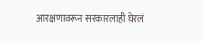आरक्षणावरून सरकारलाही घेरलं